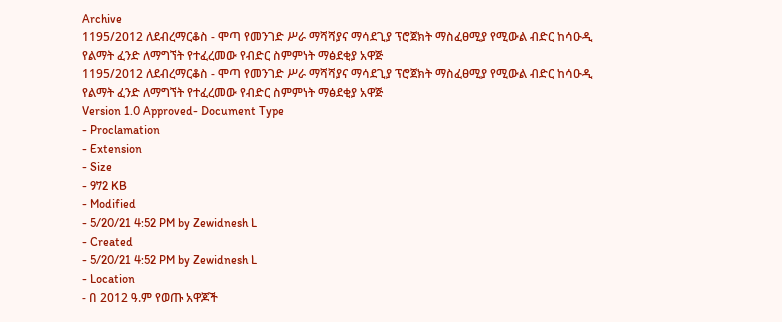Archive
1195/2012 ለደብረማርቆስ - ሞጣ የመንገድ ሥራ ማሻሻያና ማሳደጊያ ፕሮጀክት ማስፈፀሚያ የሚውል ብድር ከሳዑዲ የልማት ፈንድ ለማግኘት የተፈረመው የብድር ስምምነት ማፅደቂያ አዋጅ
1195/2012 ለደብረማርቆስ - ሞጣ የመንገድ ሥራ ማሻሻያና ማሳደጊያ ፕሮጀክት ማስፈፀሚያ የሚውል ብድር ከሳዑዲ የልማት ፈንድ ለማግኘት የተፈረመው የብድር ስምምነት ማፅደቂያ አዋጅ
Version 1.0 Approved- Document Type
- Proclamation
- Extension
- Size
- 972 KB
- Modified
- 5/20/21 4:52 PM by Zewidnesh L
- Created
- 5/20/21 4:52 PM by Zewidnesh L
- Location
- በ 2012 ዓ.ም የወጡ አዋጆች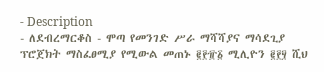- Description
- ለደብረማርቆስ - ሞጣ የመንገድ ሥራ ማሻሻያና ማሳደጊያ ፕሮጀክት ማስፈፀሚያ የሚውል መጠኑ ፪፻፹፩ ሚሊዮን ፪፻፶ ሺህ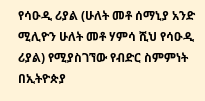የሳዑዲ ሪያል (ሁለት መቶ ሰማኒያ አንድ ሚሊዮን ሁለት መቶ ሃምሳ ሺህ የሳዑዲ ሪያል) የሚያስገኘው የብድር ስምምነት በኢትዮጵያ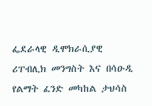ፌደራላዊ ዲሞክራሲያዊ ሪፐብሊክ መንግስት እና በሳዑዲ የልማት ፈንድ መካከል ታህሳስ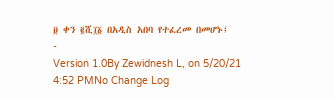፱ ቀን ፪ሺ፲፩ በአዲስ አበባ የተፈረመ በመሆኑ፤
-
Version 1.0By Zewidnesh L, on 5/20/21 4:52 PMNo Change Log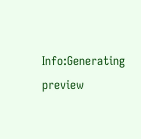Info:Generating preview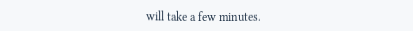will take a few minutes.